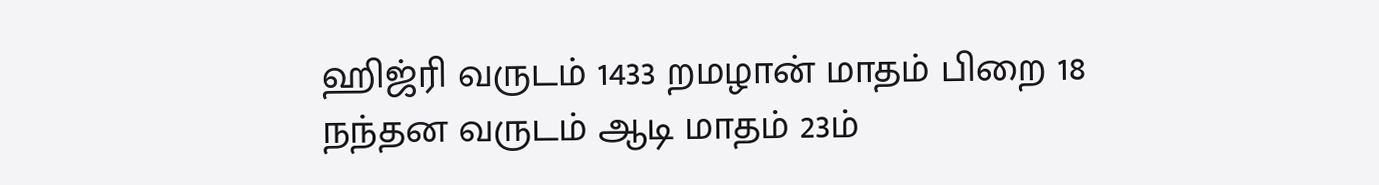ஹிஜ்ரி வருடம் 1433 றமழான் மாதம் பிறை 18
நந்தன வருடம் ஆடி மாதம் 23ம்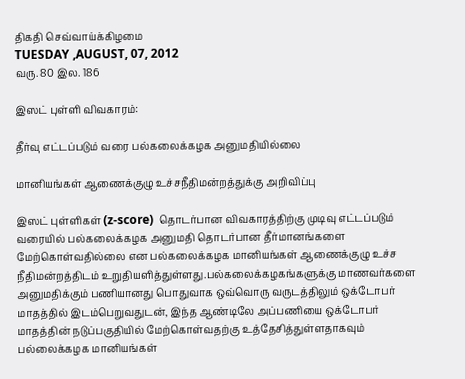திகதி செவ்வாய்க்கிழமை
TUESDAY ,AUGUST, 07, 2012
வரு. 80 இல. 186

இஸட் புள்ளி விவகாரம்:

தீர்வு எட்டப்படும் வரை பல்கலைக்கழக அனுமதியில்லை

மானியங்கள் ஆணைக்குழு உச்சநீதிமன்றத்துக்கு அறிவிப்பு

இஸட் புள்ளிகள் (z-score)  தொடர்பான விவகாரத்திற்கு முடிவு எட்டப்படும் வரையில் பல்கலைக்கழக அனுமதி தொடர்பான தீர்மானங்களை மேற்கொள்வதில்லை என பல்கலைக்கழக மானியங்கள் ஆணைக்குழு உச்ச நீதிமன்றத்திடம் உறுதியளித்துள்ளது.பல்கலைக்கழகங்களுக்கு மாணவர்களை அனுமதிக்கும் பணியானது பொதுவாக ஒவ்வொரு வருடத்திலும் ஒக்டோபர் மாதத்தில் இடம்பெறுவதுடன், இந்த ஆண்டிலே அப்பணியை ஒக்டோபர் மாதத்தின் நடுப்பகுதியில் மேற்கொள்வதற்கு உத்தேசித்துள்ளதாகவும் பல்லைக்கழக மானியங்கள்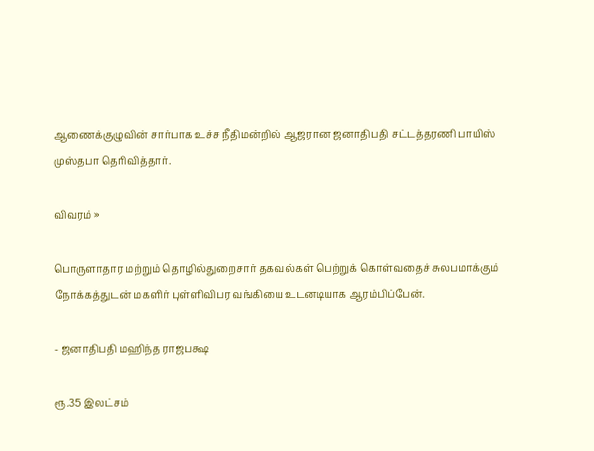ஆணைக்குழுவின் சார்பாக உச்ச நீதிமன்றில் ஆஜரான ஜனாதிபதி சட்டத்தரணி பாயிஸ் முஸ்தபா தெரிவித்தார்.

விவரம் »

பொருளாதார மற்றும் தொழில்துறைசார் தகவல்கள் பெற்றுக் கொள்வதைச் சுலபமாக்கும் நோக்கத்துடன் மகளிர் புள்ளிவிபர வங்கியை உடனடியாக ஆரம்பிப்பேன்.

- ஜனாதிபதி மஹிந்த ராஜபக்ஷ

ரூ.35 இலட்சம்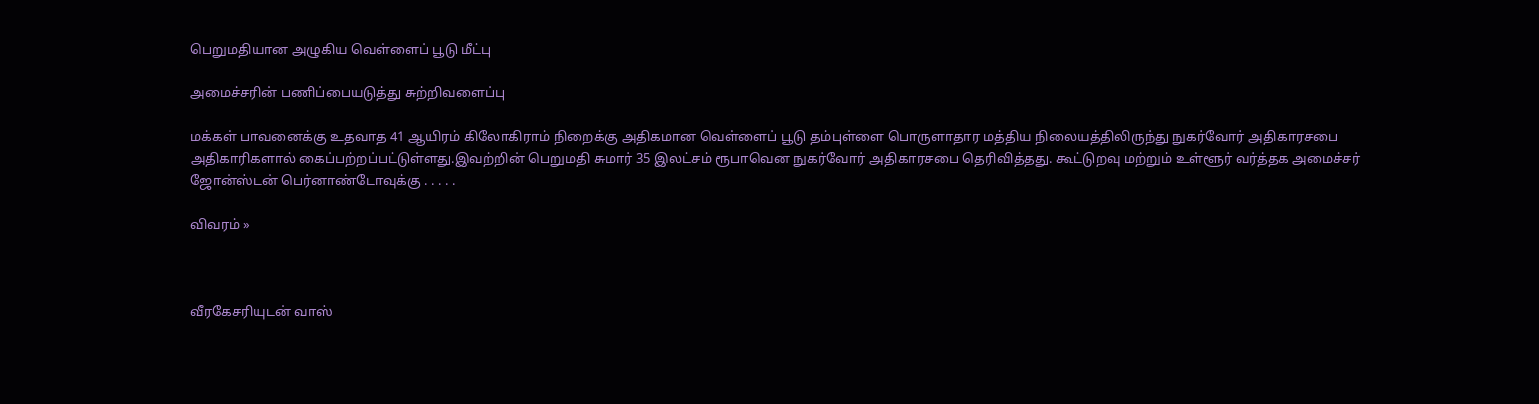பெறுமதியான அழுகிய வெள்ளைப் பூடு மீட்பு

அமைச்சரின் பணிப்பையடுத்து சுற்றிவளைப்பு

மக்கள் பாவனைக்கு உதவாத 41 ஆயிரம் கிலோகிராம் நிறைக்கு அதிகமான வெள்ளைப் பூடு தம்புள்ளை பொருளாதார மத்திய நிலையத்திலிருந்து நுகர்வோர் அதிகாரசபை அதிகாரிகளால் கைப்பற்றப்பட்டுள்ளது.இவற்றின் பெறுமதி சுமார் 35 இலட்சம் ரூபாவென நுகர்வோர் அதிகாரசபை தெரிவித்தது. கூட்டுறவு மற்றும் உள்ளூர் வர்த்தக அமைச்சர் ஜோன்ஸ்டன் பெர்னாண்டோவுக்கு . . . . .

விவரம் »



வீரகேசரியுடன் வாஸ்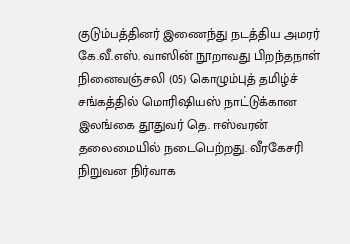குடும்பத்தினர் இணைந்து நடத்திய அமரர் கே.வீ.எஸ். வாஸின் நூறாவது பிறந்தநாள் நினைவஞ்சலி (05) கொழும்புத் தமிழ்ச் சங்கத்தில் மொரிஷியஸ் நாட்டுக்கான இலங்கை தூதுவர் தெ. ஈஸ்வரன் தலைமையில் நடைபெற்றது. வீரகேசரி நிறுவன நிர்வாக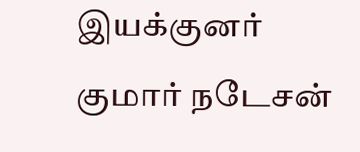இயக்குனர் குமார் நடேசன்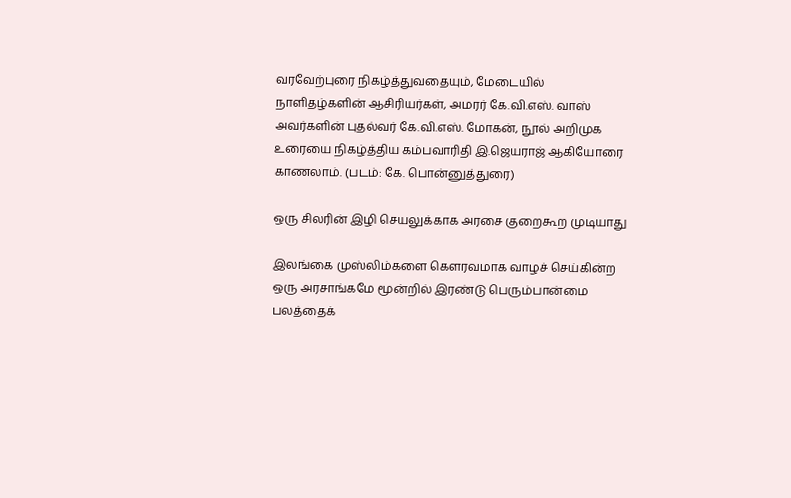வரவேற்புரை நிகழ்த்துவதையும், மேடையில் நாளிதழ்களின் ஆசிரியர்கள், அமரர் கே.வி.எஸ். வாஸ் அவர்களின் புதல்வர் கே.வி.எஸ். மோகன், நூல் அறிமுக உரையை நிகழ்த்திய கம்பவாரிதி இ.ஜெயராஜ் ஆகியோரை காணலாம். (படம்: கே. பொன்னுத்துரை)

ஒரு சிலரின் இழி செயலுக்காக அரசை குறைகூற முடியாது

இலங்கை முஸ்லிம்களை கெளரவமாக வாழச் செய்கின்ற ஒரு அரசாங்கமே மூன்றில் இரண்டு பெரும்பான்மை பலத்தைக்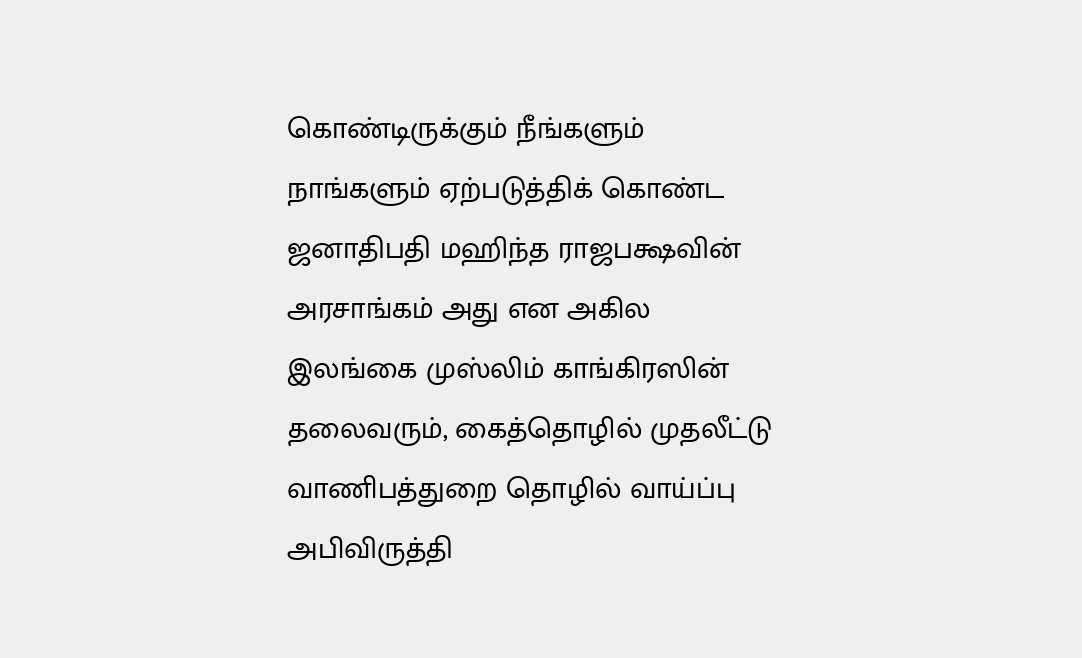கொண்டிருக்கும் நீங்களும் நாங்களும் ஏற்படுத்திக் கொண்ட ஜனாதிபதி மஹிந்த ராஜபக்ஷவின் அரசாங்கம் அது என அகில இலங்கை முஸ்லிம் காங்கிரஸின் தலைவரும், கைத்தொழில் முதலீட்டு வாணிபத்துறை தொழில் வாய்ப்பு அபிவிருத்தி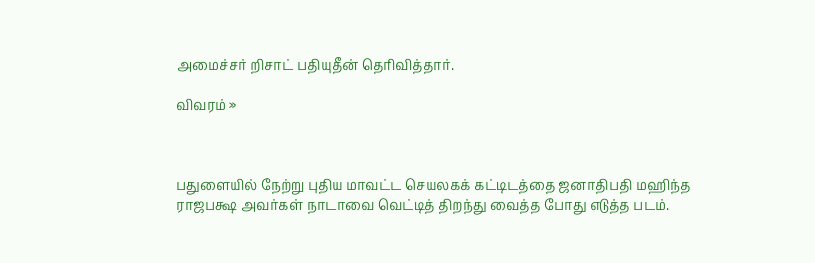அமைச்சர் றிசாட் பதியுதீன் தெரிவித்தார்.

விவரம் »



பதுளையில் நேற்று புதிய மாவட்ட செயலகக் கட்டிடத்தை ஜனாதிபதி மஹிந்த ராஜபக்ஷ அவர்கள் நாடாவை வெட்டித் திறந்து வைத்த போது எடுத்த படம்.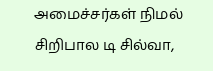அமைச்சர்கள் நிமல் சிறிபால டி சில்வா,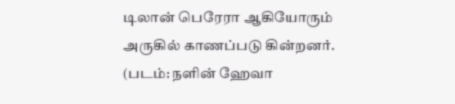டிலான் பெரேரா ஆகியோரும் அருகில் காணப்படு கின்றனர்.
(படம்: நளின் ஹேவா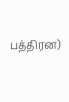பத்திரன)